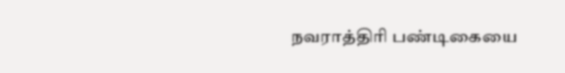நவராத்திரி பண்டிகையை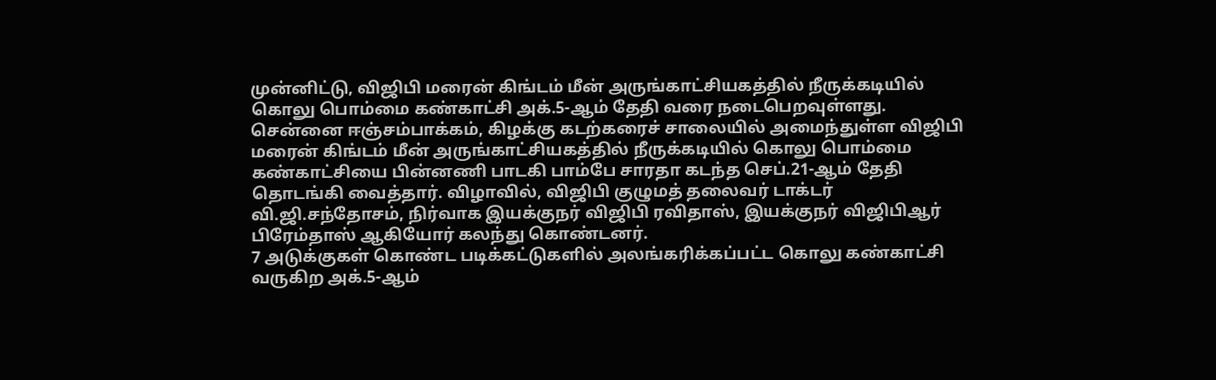முன்னிட்டு, விஜிபி மரைன் கிங்டம் மீன் அருங்காட்சியகத்தில் நீருக்கடியில் கொலு பொம்மை கண்காட்சி அக்.5-ஆம் தேதி வரை நடைபெறவுள்ளது.
சென்னை ஈஞ்சம்பாக்கம், கிழக்கு கடற்கரைச் சாலையில் அமைந்துள்ள விஜிபி மரைன் கிங்டம் மீன் அருங்காட்சியகத்தில் நீருக்கடியில் கொலு பொம்மை கண்காட்சியை பின்னணி பாடகி பாம்பே சாரதா கடந்த செப்.21-ஆம் தேதி தொடங்கி வைத்தார். விழாவில், விஜிபி குழுமத் தலைவர் டாக்டர் வி.ஜி.சந்தோசம், நிர்வாக இயக்குநர் விஜிபி ரவிதாஸ், இயக்குநர் விஜிபிஆர் பிரேம்தாஸ் ஆகியோர் கலந்து கொண்டனர்.
7 அடுக்குகள் கொண்ட படிக்கட்டுகளில் அலங்கரிக்கப்பட்ட கொலு கண்காட்சி வருகிற அக்.5-ஆம்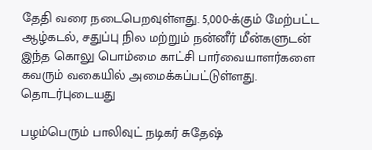தேதி வரை நடைபெறவுள்ளது. 5,000-க்கும் மேற்பட்ட ஆழ்கடல், சதுப்பு நில மற்றும் நன்னீர் மீன்களுடன் இந்த கொலு பொம்மை காட்சி பார்வையாளர்களை கவரும் வகையில் அமைக்கப்பட்டுள்ளது.
தொடர்புடையது

பழம்பெரும் பாலிவுட் நடிகர் சுதேஷ்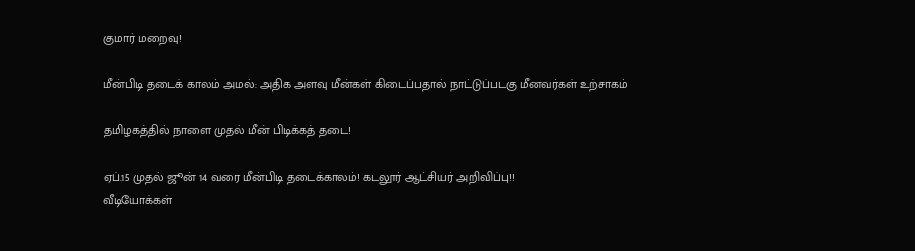குமார் மறைவு!

மீன்பிடி தடைக் காலம் அமல்: அதிக அளவு மீன்கள் கிடைப்பதால் நாட்டுப்படகு மீனவர்கள் உற்சாகம்

தமிழகத்தில் நாளை முதல் மீன் பிடிக்கத் தடை!

ஏப்.15 முதல் ஜூன் 14 வரை மீன்பிடி தடைக்காலம்! கடலூர் ஆட்சியர் அறிவிப்பு!!
வீடியோக்கள்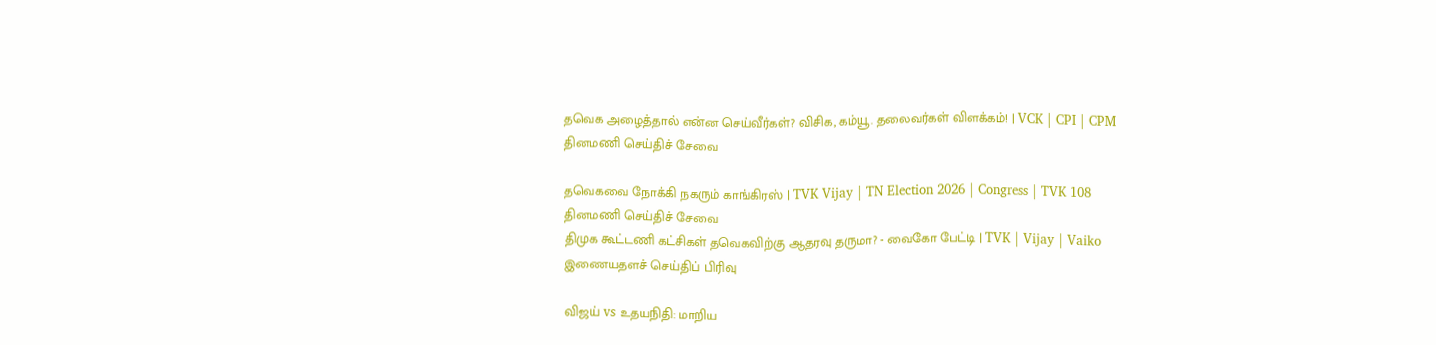தவெக அழைத்தால் என்ன செய்வீர்கள்? விசிக, கம்யூ. தலைவர்கள் விளக்கம்! | VCK | CPI | CPM
தினமணி செய்திச் சேவை

தவெகவை நோக்கி நகரும் காங்கிரஸ் | TVK Vijay | TN Election 2026 | Congress | TVK 108
தினமணி செய்திச் சேவை
திமுக கூட்டணி கட்சிகள் தவெகவிற்கு ஆதரவு தருமா? - வைகோ பேட்டி | TVK | Vijay | Vaiko
இணையதளச் செய்திப் பிரிவு

விஜய் vs உதயநிதி: மாறிய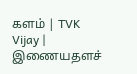களம் | TVK Vijay |
இணையதளச்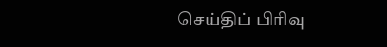செய்திப் பிரிவு